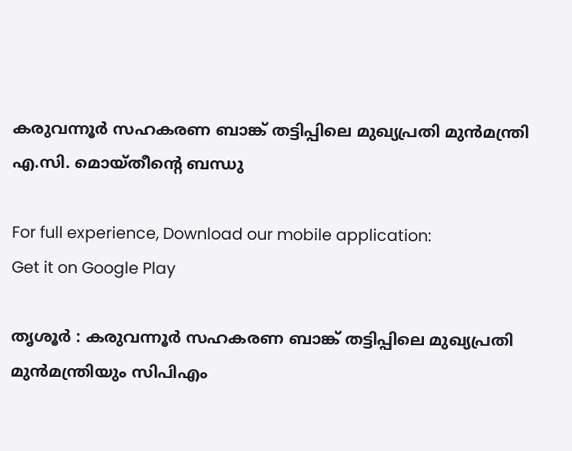കരുവന്നൂര്‍ സഹകരണ ബാങ്ക് തട്ടിപ്പിലെ മുഖ്യപ്രതി മുന്‍മന്ത്രി എ.സി. മൊയ്തീന്റെ ബന്ധു

For full experience, Download our mobile application:
Get it on Google Play

തൃശൂര്‍ : കരുവന്നൂര്‍ സഹകരണ ബാങ്ക് തട്ടിപ്പിലെ മുഖ്യപ്രതി മുന്‍മന്ത്രിയും സിപിഎം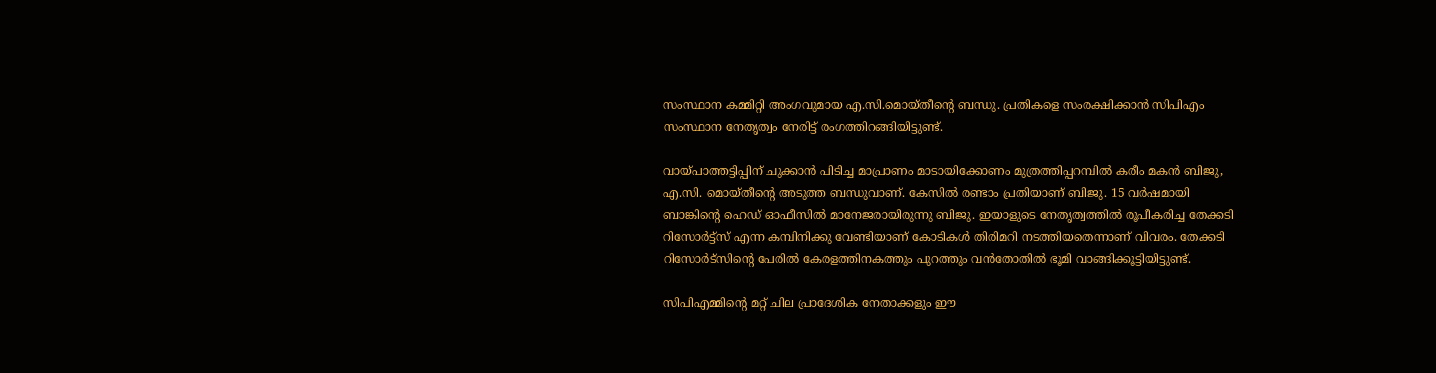സംസ്ഥാന കമ്മിറ്റി അംഗവുമായ എ.സി.മൊയ്തീന്റെ ബന്ധു. പ്രതികളെ സംരക്ഷിക്കാന്‍ സിപിഎം സംസ്ഥാന നേതൃത്വം നേരിട്ട് രംഗത്തിറങ്ങിയിട്ടുണ്ട്.

വായ്പാത്തട്ടിപ്പിന് ചുക്കാന്‍ പിടിച്ച മാപ്രാണം മാടായിക്കോണം മുത്രത്തിപ്പറമ്പില്‍ കരീം മകന്‍ ബിജു, എ.സി. മൊയ്തീന്റെ അടുത്ത ബന്ധുവാണ്. കേസില്‍ രണ്ടാം പ്രതിയാണ് ബിജു. 15 വര്‍ഷമായി ബാങ്കിന്റെ ഹെഡ് ഓഫീസില്‍ മാനേജരായിരുന്നു ബിജു. ഇയാളുടെ നേതൃത്വത്തില്‍ രൂപീകരിച്ച തേക്കടി റിസോര്‍ട്ട്സ് എന്ന കമ്പിനിക്കു വേണ്ടിയാണ് കോടികള്‍ തിരിമറി നടത്തിയതെന്നാണ് വിവരം. തേക്കടി റിസോര്‍ട്‌സിന്റെ പേരില്‍ കേരളത്തിനകത്തും പുറത്തും വന്‍തോതില്‍ ഭൂമി വാങ്ങിക്കൂട്ടിയിട്ടുണ്ട്.

സിപിഎമ്മിന്റെ മറ്റ് ചില പ്രാദേശിക നേതാക്കളും ഈ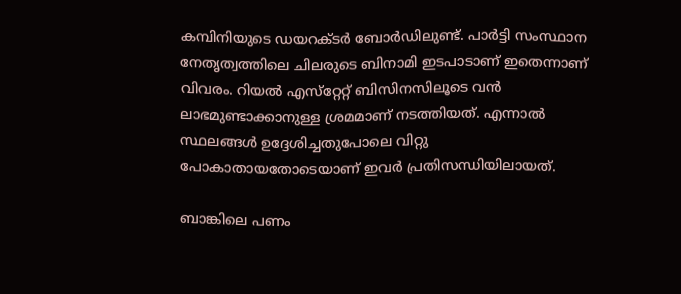കമ്പിനിയുടെ ഡയറക്ടര്‍ ബോര്‍ഡിലുണ്ട്. പാര്‍ട്ടി സംസ്ഥാന നേതൃത്വത്തിലെ ചിലരുടെ ബിനാമി ഇടപാടാണ് ഇതെന്നാണ് വിവരം. റിയല്‍ എസ്‌റ്റേറ്റ് ബിസിനസിലൂടെ വന്‍ ലാഭമുണ്ടാക്കാനുള്ള ശ്രമമാണ് നടത്തിയത്. എന്നാല്‍ സ്ഥലങ്ങള്‍ ഉദ്ദേശിച്ചതുപോലെ വിറ്റു പോകാതായതോടെയാണ് ഇവര്‍ പ്രതിസന്ധിയിലായത്.

ബാങ്കിലെ പണം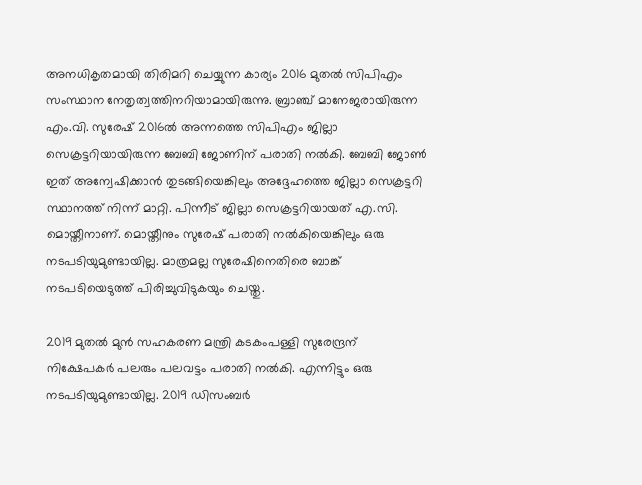അനധികൃതമായി തിരിമറി ചെയ്യുന്ന കാര്യം 2016 മുതല്‍ സിപിഎം സംസ്ഥാന നേതൃത്വത്തിനറിയാമായിരുന്നു. ബ്രാഞ്ച് മാനേജരായിരുന്ന എം.വി. സുരേഷ് 2016ല്‍ അന്നത്തെ സിപിഎം ജില്ലാ സെക്രട്ടറിയായിരുന്ന ബേബി ജോണിന് പരാതി നല്‍കി. ബേബി ജോണ്‍ ഇത് അന്വേഷിക്കാന്‍ തുടങ്ങിയെങ്കിലും അദ്ദേഹത്തെ ജില്ലാ സെക്രട്ടറി സ്ഥാനത്ത് നിന്ന് മാറ്റി. പിന്നീട് ജില്ലാ സെക്രട്ടറിയായത് എ.സി. മൊയ്തീനാണ്. മൊയ്തീനും സുരേഷ് പരാതി നല്‍കിയെങ്കിലും ഒരു നടപടിയുമുണ്ടായില്ല. മാത്രമല്ല സുരേഷിനെതിരെ ബാങ്ക് നടപടിയെടുത്ത് പിരിച്ചുവിടുകയും ചെയ്തു.

2019 മുതല്‍ മുന്‍ സഹകരണ മന്ത്രി കടകംപള്ളി സുരേന്ദ്രന് നിക്ഷേപകര്‍ പലരും പലവട്ടം പരാതി നല്‍കി. എന്നിട്ടും ഒരു നടപടിയുമുണ്ടായില്ല. 2019 ഡിസംബര്‍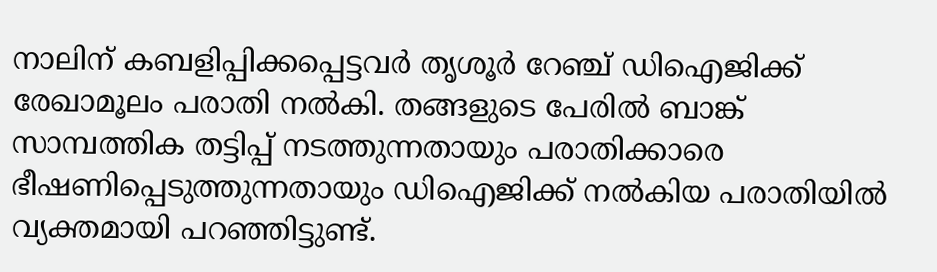നാലിന് കബളിപ്പിക്കപ്പെട്ടവര്‍ തൃശൂര്‍ റേഞ്ച് ഡിഐജിക്ക് രേഖാമൂലം പരാതി നല്‍കി. തങ്ങളുടെ പേരില്‍ ബാങ്ക് സാമ്പത്തിക തട്ടിപ്പ് നടത്തുന്നതായും പരാതിക്കാരെ ഭീഷണിപ്പെടുത്തുന്നതായും ഡിഐജിക്ക് നല്‍കിയ പരാതിയില്‍ വ്യക്തമായി പറഞ്ഞിട്ടുണ്ട്.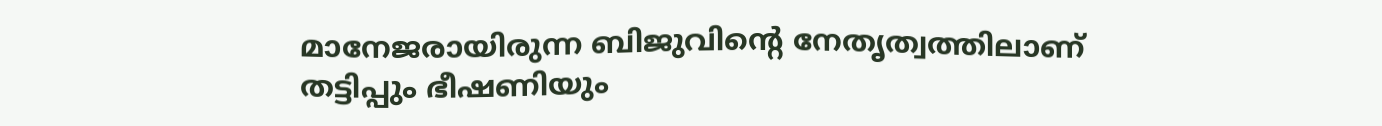മാനേജരായിരുന്ന ബിജുവിന്റെ നേതൃത്വത്തിലാണ് തട്ടിപ്പും ഭീഷണിയും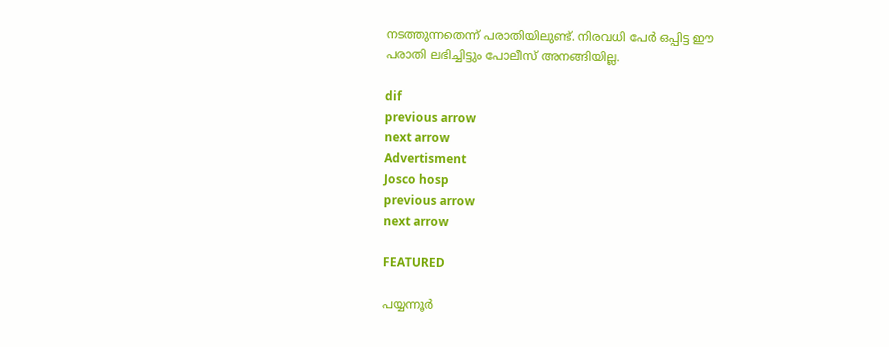നടത്തുന്നതെന്ന് പരാതിയിലുണ്ട്. നിരവധി പേര്‍ ഒപ്പിട്ട ഈ പരാതി ലഭിച്ചിട്ടും പോലീസ് അനങ്ങിയില്ല.

dif
previous arrow
next arrow
Advertisment
Josco hosp
previous arrow
next arrow

FEATURED

പയ്യന്നൂർ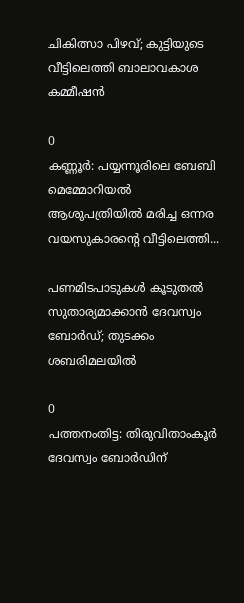ചികിത്സാ പിഴവ്; കുട്ടിയുടെ വീട്ടിലെത്തി ബാലാവകാശ കമ്മീഷൻ

0
കണ്ണൂര്‍: പയ്യന്നൂരിലെ ബേബി മെമ്മോറിയല്‍ ആശുപത്രിയില്‍ മരിച്ച ഒന്നര വയസുകാരന്റെ വീട്ടിലെത്തി...

പണമിടപാടുകൾ കൂടുതൽ സുതാര്യമാക്കാൻ ദേവസ്വം ബോർഡ്; തുടക്കം ശബരിമലയിൽ

0
പത്തനംതിട്ട: തിരുവിതാംകൂര്‍ ദേവസ്വം ബോര്‍ഡിന്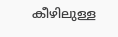കീഴിലുള്ള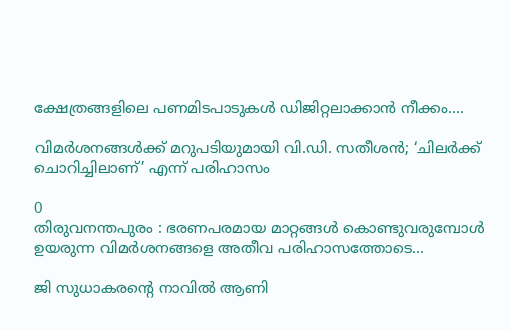ക്ഷേത്രങ്ങളിലെ പണമിടപാടുകള്‍ ഡിജിറ്റലാക്കാന്‍ നീക്കം....

വിമർശനങ്ങൾക്ക് മറുപടിയുമായി വി.ഡി. സതീശൻ; ‘ചിലർക്ക് ചൊറിച്ചിലാണ്’ എന്ന് പരിഹാസം

0
തിരുവനന്തപുരം : ഭരണപരമായ മാറ്റങ്ങൾ കൊണ്ടുവരുമ്പോൾ ഉയരുന്ന വിമർശനങ്ങളെ അതീവ പരിഹാസത്തോടെ...

ജി സുധാകരൻ്റെ നാവിൽ ആണി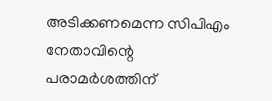അടിക്കണമെന്ന സിപിഎം നേതാവിന്റെ പരാമർശത്തിന്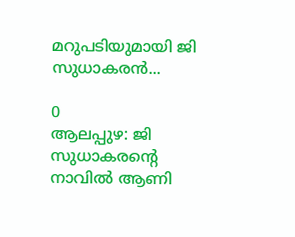മറുപടിയുമായി ജി സുധാകരൻ...

0
ആലപ്പുഴ: ജി സുധാകരൻ്റെ നാവിൽ ആണി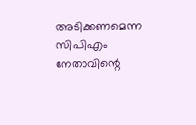അടിക്കണമെന്ന സിപിഎം നേതാവിന്റെ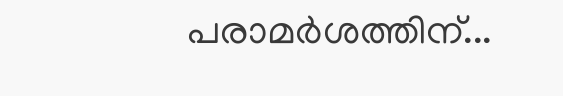പരാമർശത്തിന്...